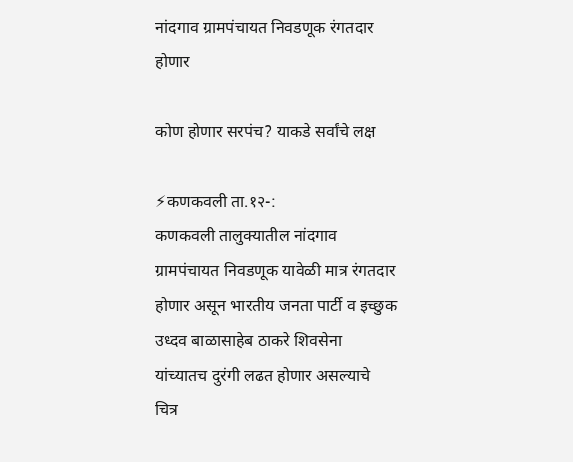नांदगाव ग्रामपंचायत निवडणूक रंगतदार होणार

कोण होणार सरपंच? याकडे सर्वांचे लक्ष

⚡कणकवली ता.१२-:
कणकवली तालुक्यातील नांदगाव ग्रामपंचायत निवडणूक यावेळी मात्र रंगतदार होणार असून भारतीय जनता पार्टी व इच्छुक उध्दव बाळासाहेब ठाकरे शिवसेना यांच्यातच दुरंगी लढत होणार असल्याचे चित्र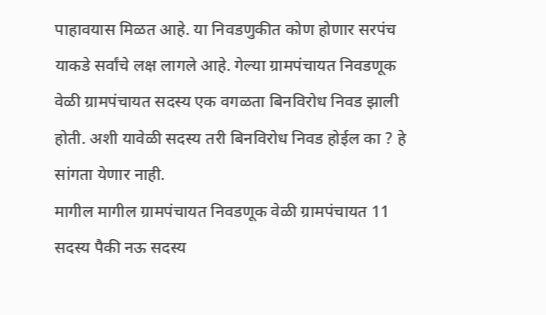पाहावयास मिळत आहे. या निवडणुकीत कोण होणार सरपंच याकडे सर्वांचे लक्ष लागले आहे. गेल्या ग्रामपंचायत निवडणूक वेळी ग्रामपंचायत सदस्य एक वगळता बिनविरोध निवड झाली होती. अशी यावेळी सदस्य तरी बिनविरोध निवड होईल का ? हे सांगता येणार नाही.
मागील मागील ग्रामपंचायत निवडणूक वेळी ग्रामपंचायत 11 सदस्य पैकी नऊ सदस्य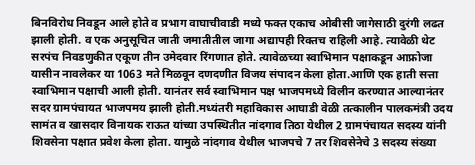बिनविरोध निवडून आले होते व प्रभाग वाघाचीवाडी मध्ये फक्त एकाच ओबीसी जागेसाठी दुरंगी लढत झाली होती. व एक अनुसूचित जाती जमातीतील जागा अद्यापही रिक्तच राहिली आहे. त्यावेळी थेट सरपंच निवडणुकीत एकूण तीन उमेदवार रिंगणात होते. त्यावेळच्या स्वाभिमान पक्षाकडून आफ्रोजा यासीन नावलेकर या 1063 मते मिळवून दणदणीत विजय संपादन केला होता.आणि एक हाती सत्ता स्वाभिमान पक्षाची आली होती. यानंतर सर्व स्वाभिमान पक्ष भाजपमध्ये विलीन करण्यात आल्यानंतर सदर ग्रामपंचायत भाजपमय झाली होती.मध्यंतरी महाविकास आघाडी वेळी तत्कालीन पालकमंत्री उदय सामंत व खासदार विनायक राऊत यांच्या उपस्थितीत नांदगाव तिठा येथील 2 ग्रामपंचायत सदस्य यांनी शिवसेना पक्षात प्रवेश केला होता. यामुळे नांदगाव येथील भाजपचे 7 तर शिवसेनेचे 3 सदस्य संख्या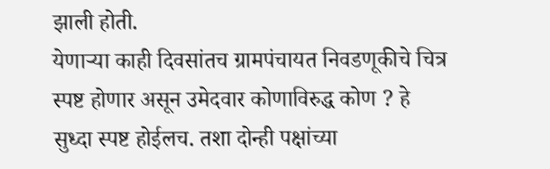झाली होती.
येणाऱ्या काही दिवसांतच ग्रामपंचायत निवडणूकीचे चित्र स्पष्ट होणार असून उमेदवार कोणाविरुद्ध कोण ? हे सुध्दा स्पष्ट होईलच. तशा दोन्ही पक्षांच्या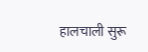हालचाली सुरू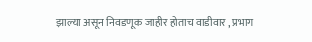झाल्या असून निवडणूक जाहीर होताच वाडीवार , प्रभाग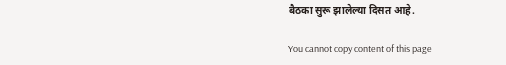बैठका सुरू झालेल्या दिसत आहे.

You cannot copy content of this page